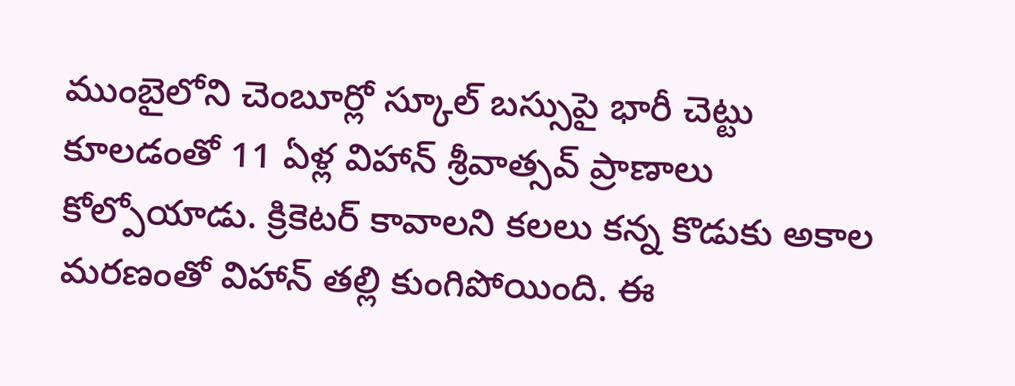ముంబైలోని చెంబూర్లో స్కూల్ బస్సుపై భారీ చెట్టు కూలడంతో 11 ఏళ్ల విహాన్ శ్రీవాత్సవ్ ప్రాణాలు కోల్పోయాడు. క్రికెటర్ కావాలని కలలు కన్న కొడుకు అకాల మరణంతో విహాన్ తల్లి కుంగిపోయింది. ఈ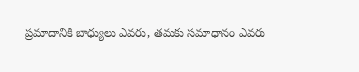ప్రమాదానికి బాధ్యులు ఎవరు, తమకు సమాధానం ఎవరు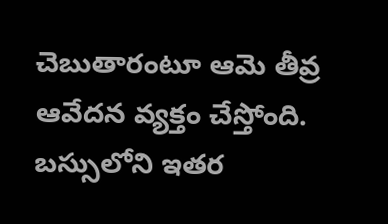చెబుతారంటూ ఆమె తీవ్ర ఆవేదన వ్యక్తం చేస్తోంది. బస్సులోని ఇతర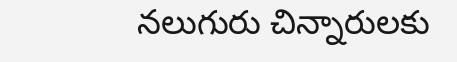నలుగురు చిన్నారులకు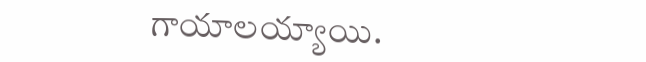గాయాలయ్యాయి.